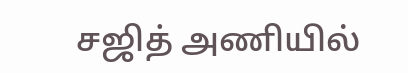சஜித் அணியில்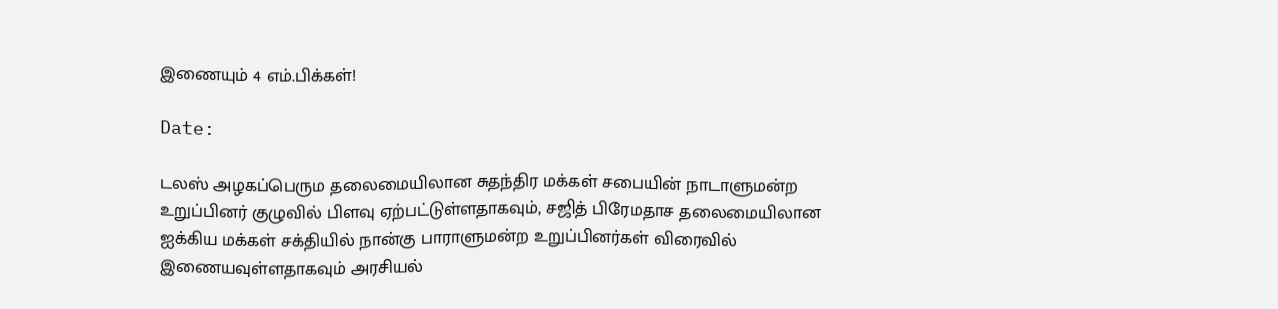இணையும் 4 எம்.பிக்கள்!

Date:

டலஸ் அழகப்பெரும தலைமையிலான சுதந்திர மக்கள் சபையின் நாடாளுமன்ற உறுப்பினர் குழுவில் பிளவு ஏற்பட்டுள்ளதாகவும், சஜித் பிரேமதாச தலைமையிலான ஐக்கிய மக்கள் சக்தியில் நான்கு பாராளுமன்ற உறுப்பினர்கள் விரைவில் இணையவுள்ளதாகவும் அரசியல்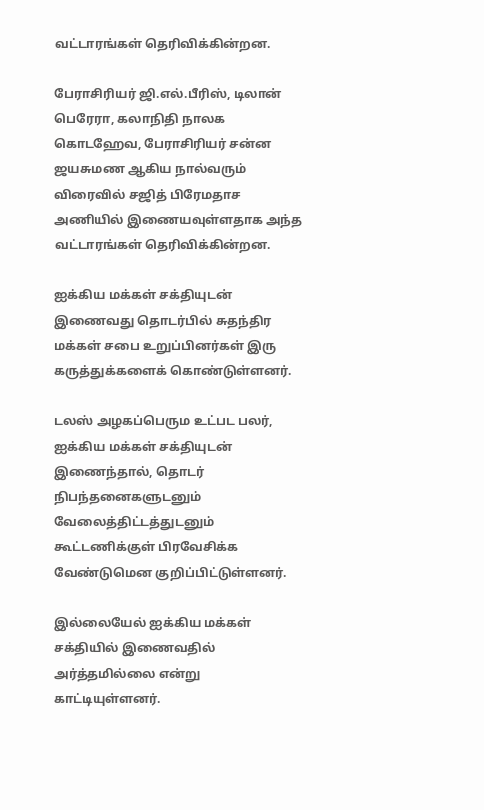வட்டாரங்கள் தெரிவிக்கின்றன.

பேராசிரியர் ஜி.எல்.பீரிஸ், டிலான் பெரேரா, கலாநிதி நாலக கொடஹேவ, பேராசிரியர் சன்ன ஜயசுமண ஆகிய நால்வரும் விரைவில் சஜித் பிரேமதாச அணியில் இணையவுள்ளதாக அந்த வட்டாரங்கள் தெரிவிக்கின்றன.

ஐக்கிய மக்கள் சக்தியுடன் இணைவது தொடர்பில் சுதந்திர மக்கள் சபை உறுப்பினர்கள் இரு கருத்துக்களைக் கொண்டுள்ளனர்.

டலஸ் அழகப்பெரும உட்பட பலர், ஐக்கிய மக்கள் சக்தியுடன் இணைந்தால், தொடர் நிபந்தனைகளுடனும் வேலைத்திட்டத்துடனும் கூட்டணிக்குள் பிரவேசிக்க வேண்டுமென குறிப்பிட்டுள்ளனர்.

இல்லையேல் ஐக்கிய மக்கள் சக்தியில் இணைவதில் அர்த்தமில்லை என்று காட்டியுள்ளனர்.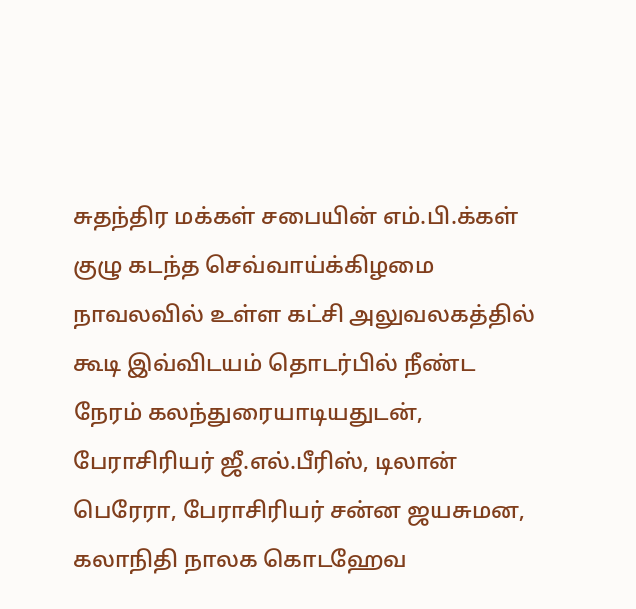சுதந்திர மக்கள் சபையின் எம்.பி.க்கள் குழு கடந்த செவ்வாய்க்கிழமை நாவலவில் உள்ள கட்சி அலுவலகத்தில் கூடி இவ்விடயம் தொடர்பில் நீண்ட நேரம் கலந்துரையாடியதுடன், பேராசிரியர் ஜீ.எல்.பீரிஸ், டிலான் பெரேரா, பேராசிரியர் சன்ன ஜயசுமன, கலாநிதி நாலக கொடஹேவ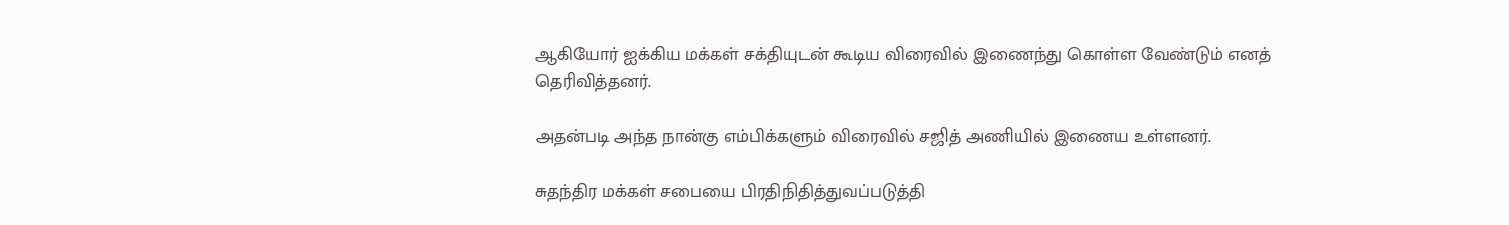ஆகியோர் ஐக்கிய மக்கள் சக்தியுடன் கூடிய விரைவில் இணைந்து கொள்ள வேண்டும் எனத் தெரிவித்தனர்.

அதன்படி அந்த நான்கு எம்பிக்களும் விரைவில் சஜித் அணியில் இணைய உள்ளனர்.

சுதந்திர மக்கள் சபையை பிரதிநிதித்துவப்படுத்தி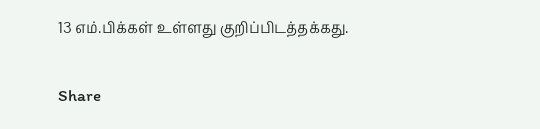13 எம்.பிக்கள் உள்ளது குறிப்பிடத்தக்கது.

Share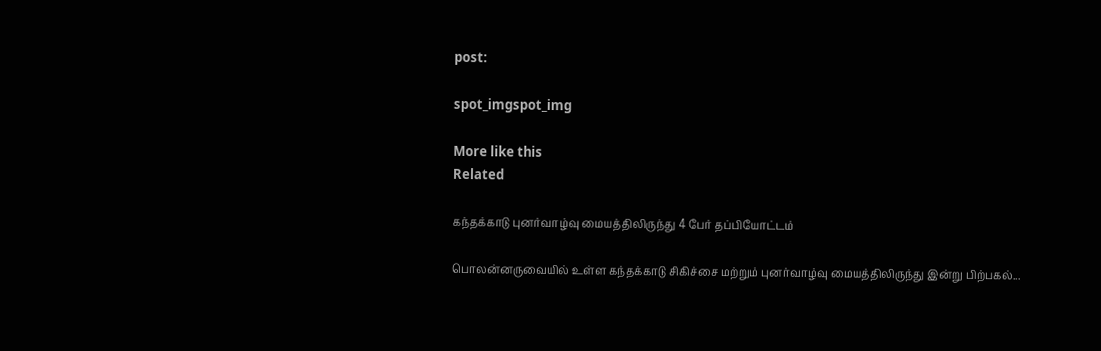post:

spot_imgspot_img

More like this
Related

கந்தக்காடு புனர்வாழ்வு மையத்திலிருந்து 4 பேர் தப்பியோட்டம்

பொலன்னருவையில் உள்ள கந்தக்காடு சிகிச்சை மற்றும் புனர்வாழ்வு மையத்திலிருந்து இன்று பிற்பகல்...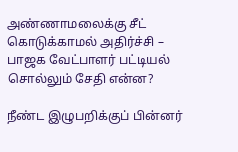அண்ணாமலைக்கு சீட் கொடுக்காமல் அதிர்ச்சி – பாஜக வேட்பாளர் பட்டியல் சொல்லும் சேதி என்ன?

நீண்ட இழுபறிக்குப் பின்னர்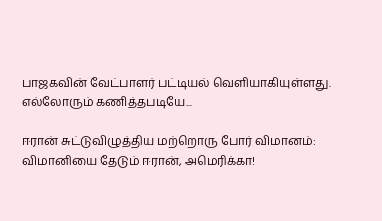பாஜகவின் வேட்பாளர் பட்டியல் வெளியாகியுள்ளது. எல்லோரும் கணித்தபடியே...

ஈரான் சுட்டுவிழுத்திய மற்றொரு போர் விமானம்: விமானியை தேடும் ஈரான், அமெரிக்கா!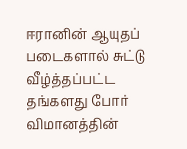ஈரானின் ஆயுதப் படைகளால் சுட்டு வீழ்த்தப்பட்ட தங்களது போர் விமானத்தின்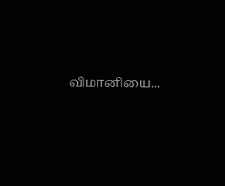விமானியை...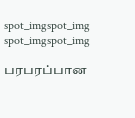spot_imgspot_img
spot_imgspot_img

பரபரப்பான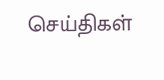செய்திகள்